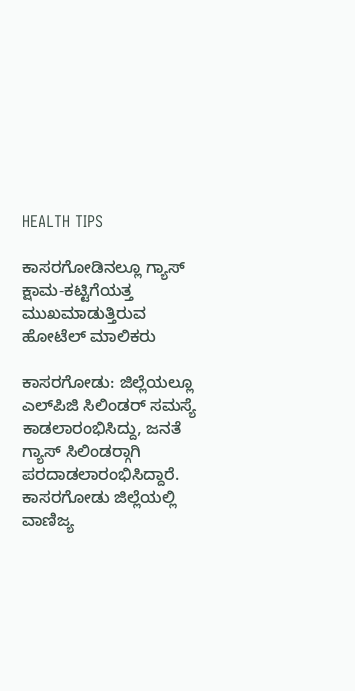HEALTH TIPS

ಕಾಸರಗೋಡಿನಲ್ಲೂ ಗ್ಯಾಸ್ ಕ್ಷಾಮ-ಕಟ್ಟಿಗೆಯತ್ತ ಮುಖಮಾಡುತ್ತಿರುವ ಹೋಟೆಲ್ ಮಾಲಿಕರು

ಕಾಸರಗೋಡು: ಜಿಲ್ಲೆಯಲ್ಲೂ ಎಲ್‍ಪಿಜಿ ಸಿಲಿಂಡರ್ ಸಮಸ್ಯೆ ಕಾಡಲಾರಂಭಿಸಿದ್ದು, ಜನತೆ ಗ್ಯಾಸ್ ಸಿಲಿಂಡರ್‍ಗಾಗಿ ಪರದಾಡಲಾರಂಭಿಸಿದ್ದಾರೆ. ಕಾಸರಗೋಡು ಜಿಲ್ಲೆಯಲ್ಲಿ ವಾಣಿಜ್ಯ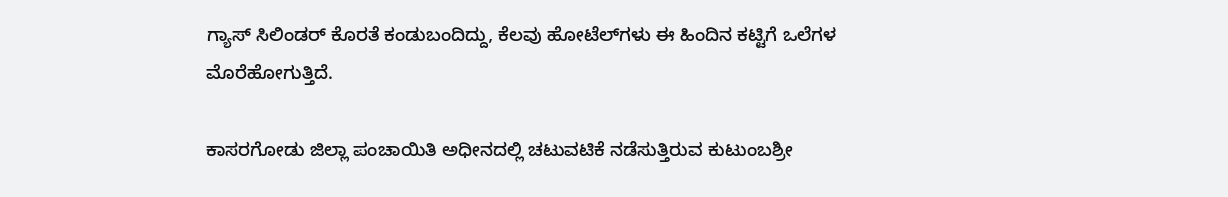ಗ್ಯಾಸ್ ಸಿಲಿಂಡರ್ ಕೊರತೆ ಕಂಡುಬಂದಿದ್ದು, ಕೆಲವು ಹೋಟೆಲ್‍ಗಳು ಈ ಹಿಂದಿನ ಕಟ್ಟಿಗೆ ಒಲೆಗಳ ಮೊರೆಹೋಗುತ್ತಿದೆ.

ಕಾಸರಗೋಡು ಜಿಲ್ಲಾ ಪಂಚಾಯಿತಿ ಅಧೀನದಲ್ಲಿ ಚಟುವಟಿಕೆ ನಡೆಸುತ್ತಿರುವ ಕುಟುಂಬಶ್ರೀ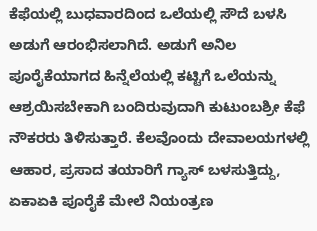ಕೆಫೆಯಲ್ಲಿ ಬುಧವಾರದಿಂದ ಒಲೆಯಲ್ಲಿ ಸೌದೆ ಬಳಸಿ ಅಡುಗೆ ಆರಂಭಿಸಲಾಗಿದೆ. ಅಡುಗೆ ಅನಿಲ ಪೂರೈಕೆಯಾಗದ ಹಿನ್ನೆಲೆಯಲ್ಲಿ ಕಟ್ಟಿಗೆ ಒಲೆಯನ್ನು ಆಶ್ರಯಿಸಬೇಕಾಗಿ ಬಂದಿರುವುದಾಗಿ ಕುಟುಂಬಶ್ರೀ ಕೆಫೆ ನೌಕರರು ತಿಳಿಸುತ್ತಾರೆ. ಕೆಲವೊಂದು ದೇವಾಲಯಗಳಲ್ಲಿ ಆಹಾರ, ಪ್ರಸಾದ ತಯಾರಿಗೆ ಗ್ಯಾಸ್ ಬಳಸುತ್ತಿದ್ದು, ಏಕಾಏಕಿ ಪೂರೈಕೆ ಮೇಲೆ ನಿಯಂತ್ರಣ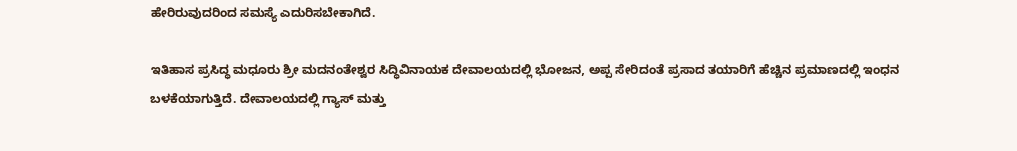ಹೇರಿರುವುದರಿಂದ ಸಮಸ್ಯೆ ಎದುರಿಸಬೇಕಾಗಿದೆ.

ಇತಿಹಾಸ ಪ್ರಸಿದ್ಧ ಮಧೂರು ಶ್ರೀ ಮದನಂತೇಶ್ವರ ಸಿದ್ಧಿವಿನಾಯಕ ದೇವಾಲಯದಲ್ಲಿ ಭೋಜನ, ಅಪ್ಪ ಸೇರಿದಂತೆ ಪ್ರಸಾದ ತಯಾರಿಗೆ ಹೆಚ್ಚಿನ ಪ್ರಮಾಣದಲ್ಲಿ ಇಂಧನ ಬಳಕೆಯಾಗುತ್ತಿದೆ. ದೇವಾಲಯದಲ್ಲಿ ಗ್ಯಾಸ್ ಮತ್ತು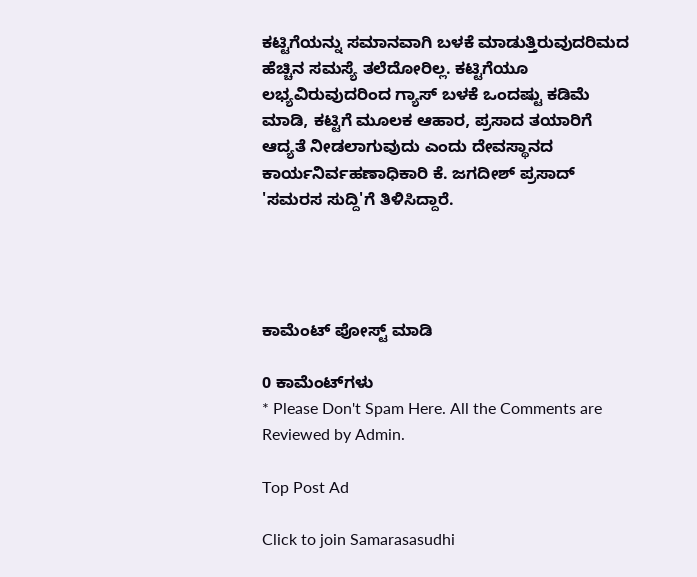ಕಟ್ಟಿಗೆಯನ್ನು ಸಮಾನವಾಗಿ ಬಳಕೆ ಮಾಡುತ್ತಿರುವುದರಿಮದ ಹೆಚ್ಚಿನ ಸಮಸ್ಯೆ ತಲೆದೋರಿಲ್ಲ. ಕಟ್ಟಿಗೆಯೂ ಲಭ್ಯವಿರುವುದರಿಂದ ಗ್ಯಾಸ್ ಬಳಕೆ ಒಂದಷ್ಟು ಕಡಿಮೆ ಮಾಡಿ, ಕಟ್ಟಿಗೆ ಮೂಲಕ ಆಹಾರ, ಪ್ರಸಾದ ತಯಾರಿಗೆ ಆದ್ಯತೆ ನೀಡಲಾಗುವುದು ಎಂದು ದೇವಸ್ಥಾನದ ಕಾರ್ಯನಿರ್ವಹಣಾಧಿಕಾರಿ ಕೆ. ಜಗದೀಶ್ ಪ್ರಸಾದ್ 'ಸಮರಸ ಸುದ್ದಿ'ಗೆ ತಿಳಿಸಿದ್ದಾರೆ.




ಕಾಮೆಂಟ್‌‌ ಪೋಸ್ಟ್‌ ಮಾಡಿ

0 ಕಾಮೆಂಟ್‌ಗಳು
* Please Don't Spam Here. All the Comments are Reviewed by Admin.

Top Post Ad

Click to join Samarasasudhi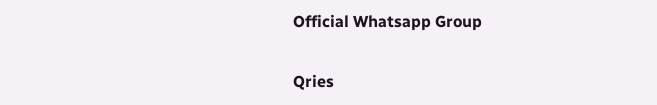Official Whatsapp Group

Qries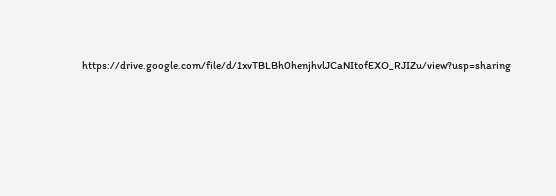https://drive.google.com/file/d/1xvTBLBh0henjhvlJCaNItofEXO_RJIZu/view?usp=sharing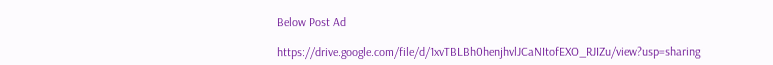Below Post Ad

https://drive.google.com/file/d/1xvTBLBh0henjhvlJCaNItofEXO_RJIZu/view?usp=sharing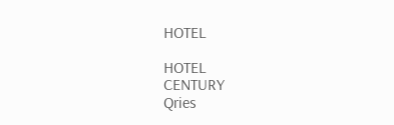HOTEL

HOTEL
CENTURY
Qries